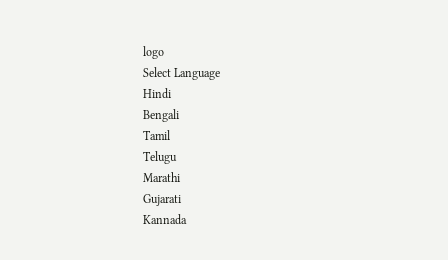logo
Select Language
Hindi
Bengali
Tamil
Telugu
Marathi
Gujarati
Kannada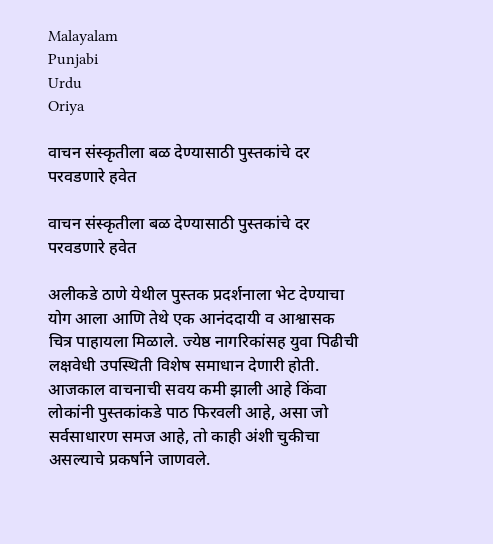Malayalam
Punjabi
Urdu
Oriya

वाचन संस्कृतीला बळ देण्यासाठी पुस्तकांचे दर परवडणारे हवेत

वाचन संस्कृतीला बळ देण्यासाठी पुस्तकांचे दर परवडणारे हवेत

अलीकडे ठाणे येथील पुस्तक प्रदर्शनाला भेट देण्याचा योग आला आणि तेथे एक आनंददायी व आश्वासक चित्र पाहायला मिळाले. ज्येष्ठ नागरिकांसह युवा पिढीची लक्षवेधी उपस्थिती विशेष समाधान देणारी होती. आजकाल वाचनाची सवय कमी झाली आहे किंवा लोकांनी पुस्तकांकडे पाठ फिरवली आहे, असा जो सर्वसाधारण समज आहे, तो काही अंशी चुकीचा असल्याचे प्रकर्षाने जाणवले.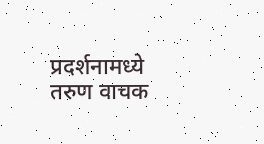प्रदर्शनामध्ये तरुण वाचक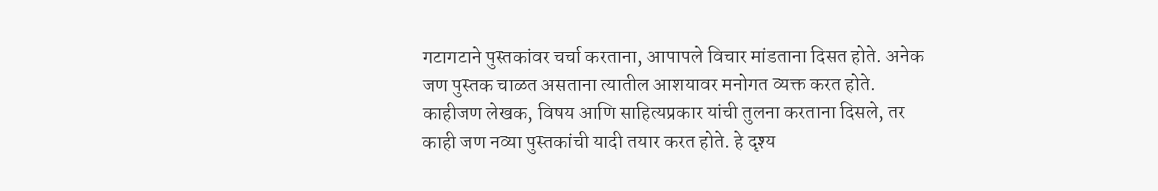गटागटाने पुस्तकांवर चर्चा करताना, आपापले विचार मांडताना दिसत होते. अनेक जण पुस्तक चाळत असताना त्यातील आशयावर मनोगत व्यक्त करत होते. काहीजण लेखक, विषय आणि साहित्यप्रकार यांची तुलना करताना दिसले, तर काही जण नव्या पुस्तकांची यादी तयार करत होते. हे दृश्य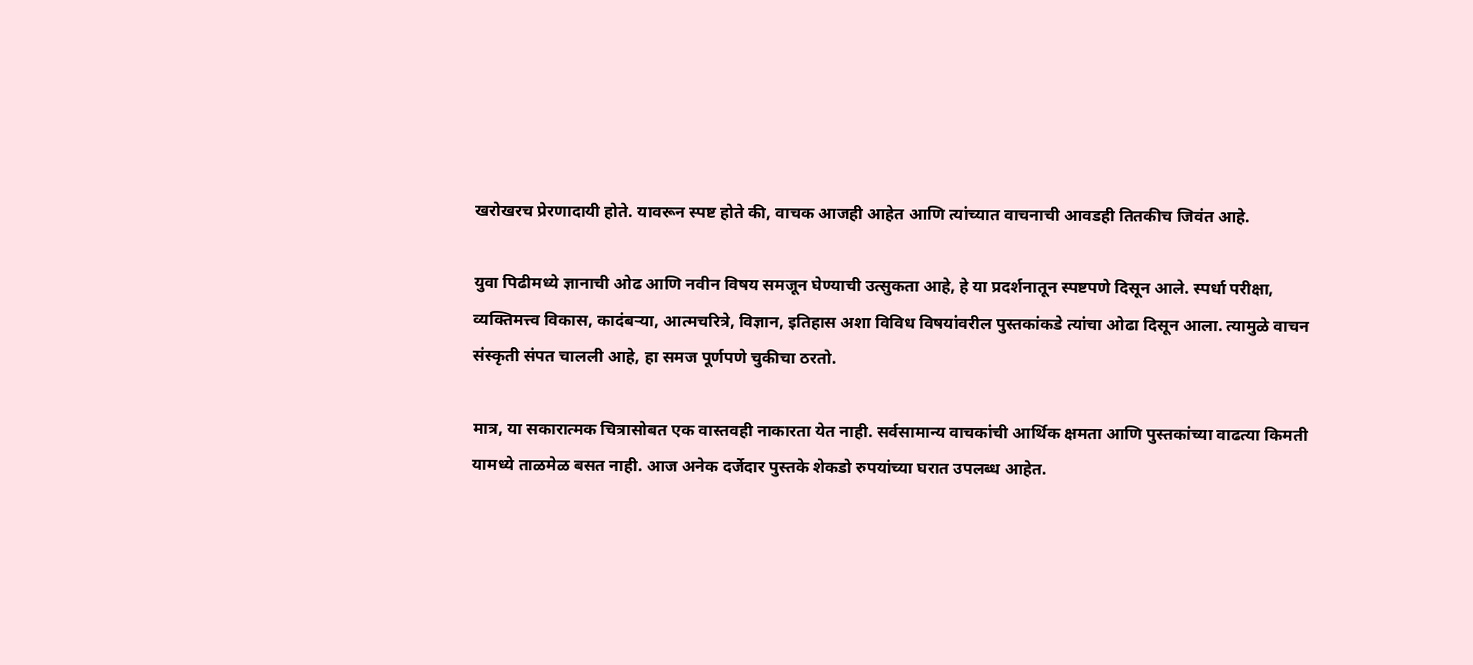खरोखरच प्रेरणादायी होते. यावरून स्पष्ट होते की, वाचक आजही आहेत आणि त्यांच्यात वाचनाची आवडही तितकीच जिवंत आहे.

युवा पिढीमध्ये ज्ञानाची ओढ आणि नवीन विषय समजून घेण्याची उत्सुकता आहे, हे या प्रदर्शनातून स्पष्टपणे दिसून आले. स्पर्धा परीक्षा, व्यक्तिमत्त्व विकास, कादंबऱ्या, आत्मचरित्रे, विज्ञान, इतिहास अशा विविध विषयांवरील पुस्तकांकडे त्यांचा ओढा दिसून आला. त्यामुळे वाचन संस्कृती संपत चालली आहे, हा समज पूर्णपणे चुकीचा ठरतो.

मात्र, या सकारात्मक चित्रासोबत एक वास्तवही नाकारता येत नाही. सर्वसामान्य वाचकांची आर्थिक क्षमता आणि पुस्तकांच्या वाढत्या किमती यामध्ये ताळमेळ बसत नाही. आज अनेक दर्जेदार पुस्तके शेकडो रुपयांच्या घरात उपलब्ध आहेत.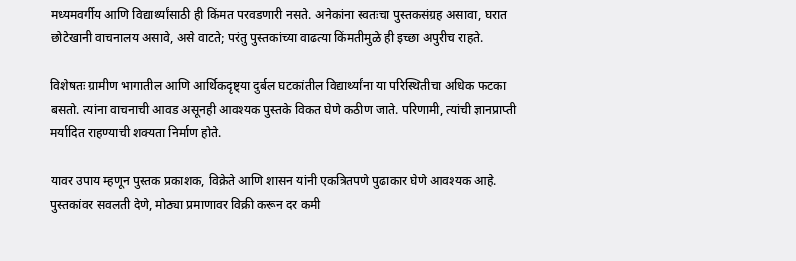मध्यमवर्गीय आणि विद्यार्थ्यांसाठी ही किंमत परवडणारी नसते. अनेकांना स्वतःचा पुस्तकसंग्रह असावा, घरात छोटेखानी वाचनालय असावे, असे वाटते; परंतु पुस्तकांच्या वाढत्या किंमतीमुळे ही इच्छा अपुरीच राहते.

विशेषतः ग्रामीण भागातील आणि आर्थिकदृष्ट्या दुर्बल घटकांतील विद्यार्थ्यांना या परिस्थितीचा अधिक फटका बसतो. त्यांना वाचनाची आवड असूनही आवश्यक पुस्तके विकत घेणे कठीण जाते. परिणामी, त्यांची ज्ञानप्राप्ती मर्यादित राहण्याची शक्यता निर्माण होते.

यावर उपाय म्हणून पुस्तक प्रकाशक, विक्रेते आणि शासन यांनी एकत्रितपणे पुढाकार घेणे आवश्यक आहे. पुस्तकांवर सवलती देणे, मोठ्या प्रमाणावर विक्री करून दर कमी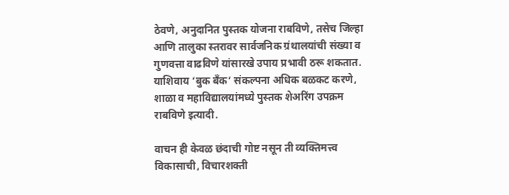ठेवणे, अनुदानित पुस्तक योजना राबविणे, तसेच जिल्हा आणि तालुका स्तरावर सार्वजनिक ग्रंथालयांची संख्या व गुणवत्ता वाढविणे यांसारखे उपाय प्रभावी ठरू शकतात. याशिवाय ‘बुक बँक’ संकल्पना अधिक बळकट करणे, शाळा व महाविद्यालयांमध्ये पुस्तक शेअरिंग उपक्रम राबविणे इत्यादी.

वाचन ही केवळ छंदाची गोष्ट नसून ती व्यक्तिमत्त्व विकासाची, विचारशक्ती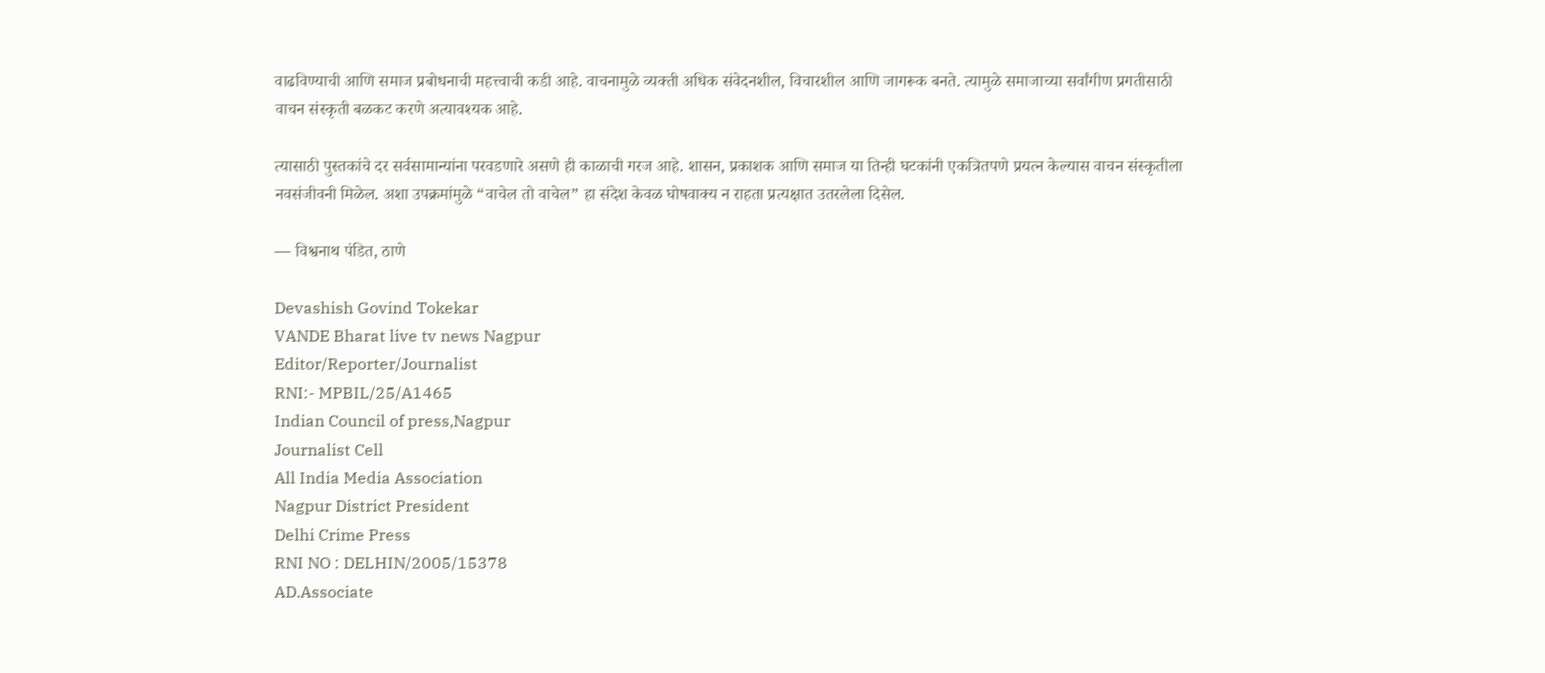वाढविण्याची आणि समाज प्रबोधनाची महत्त्वाची कडी आहे. वाचनामुळे व्यक्ती अधिक संवेदनशील, विचारशील आणि जागरूक बनते. त्यामुळे समाजाच्या सर्वांगीण प्रगतीसाठी वाचन संस्कृती बळकट करणे अत्यावश्यक आहे.

त्यासाठी पुस्तकांचे दर सर्वसामान्यांना परवडणारे असणे ही काळाची गरज आहे. शासन, प्रकाशक आणि समाज या तिन्ही घटकांनी एकत्रितपणे प्रयत्न केल्यास वाचन संस्कृतीला नवसंजीवनी मिळेल. अशा उपक्रमांमुळे “वाचेल तो वाचेल” हा संदेश केवळ घोषवाक्य न राहता प्रत्यक्षात उतरलेला दिसेल.

— विश्वनाथ पंडित, ठाणे

Devashish Govind Tokekar
VANDE Bharat live tv news Nagpur
Editor/Reporter/Journalist
RNI:- MPBIL/25/A1465
Indian Council of press,Nagpur
Journalist Cell
All India Media Association
Nagpur District President
Delhi Crime Press
RNI NO : DELHIN/2005/15378
AD.Associate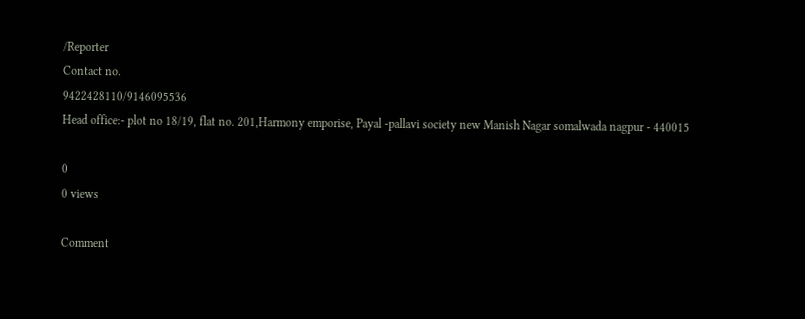/Reporter
Contact no.
9422428110/9146095536
Head office:- plot no 18/19, flat no. 201,Harmony emporise, Payal -pallavi society new Manish Nagar somalwada nagpur - 440015

0
0 views

Comment